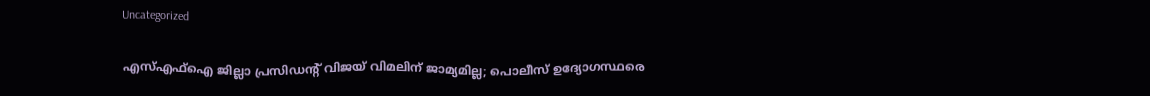Uncategorized

എസ്എഫ്ഐ ജില്ലാ പ്രസിഡൻ്റ് വിജയ് വിമലിന് ജാമ്യമില്ല; പൊലീസ് ഉദ്യോഗസ്ഥരെ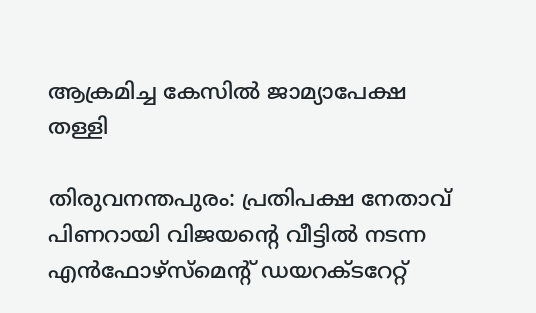ആക്രമിച്ച കേസിൽ ജാമ്യാപേക്ഷ തള്ളി

തിരുവനന്തപുരം: പ്രതിപക്ഷ നേതാവ് പിണറായി വിജയന്റെ വീട്ടിൽ നടന്ന എൻഫോഴ്സ്മെൻ്റ് ഡയറക്ടറേറ്റ്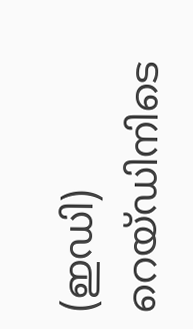(ഇഡി) റെയ്ഡിനിടെ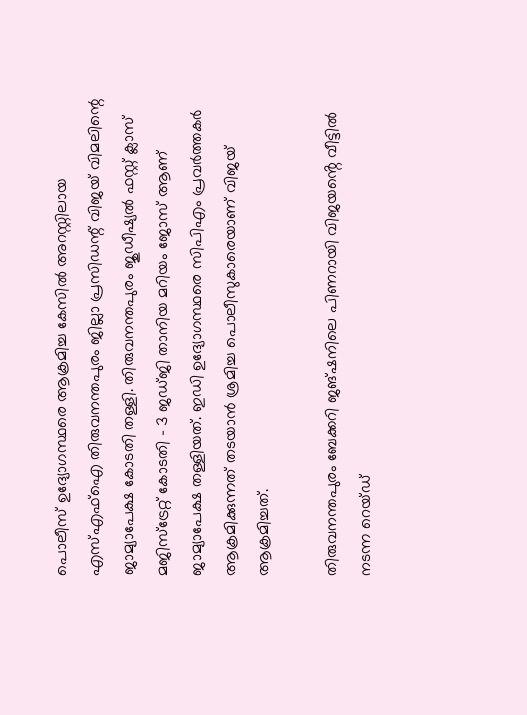പൊലീസ് ഉദ്യോഗസ്ഥരെ ആക്രമിച്ച കേസിൽ അറസ്റ്റിലായ എസ്എഫ്ഐ തിരുവനന്തപുരം ജില്ലാ പ്രസിഡന്റ് വിജയ് വിമലിന്റെ ജാമ്യാപേക്ഷ കോടതി തള്ളി. തിരുവനന്തപുരം ജുഡീഷ്യൽ ഫസ്റ്റ് ക്ലാസ് മജിസ്ട്രേറ്റ് കോടതി – 3 ജഡ്ജി താനിയ മറിയം ജോസ് ആണ് ജാമ്യാപേക്ഷ തള്ളിയത്. ഇഡി ഉദ്യോഗസ്ഥരെ സിപിഎം പ്രവ‍ർത്തകർ ആക്രമിക്കുന്നത് തടയാൻ ശ്രമിച്ച പൊലീസുകാരെയാണ് വിജയ് ആക്രമിച്ചത്.

തിരുവനന്തപുരം ബേക്കറി ജങ്ഷനിലെ പിണറായി വിജയൻ്റെ വീട്ടിൽ നടന്ന റെയ്ഡ്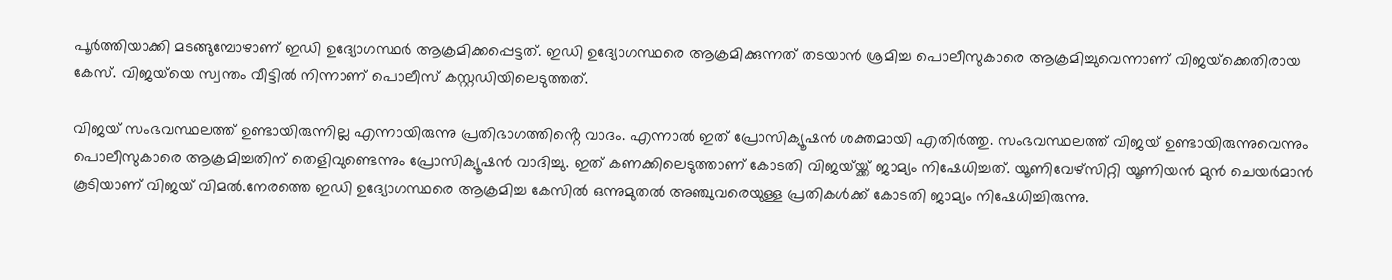പൂർത്തിയാക്കി മടങ്ങുമ്പോഴാണ് ഇഡി ഉദ്യോഗസ്ഥർ ആക്രമിക്കപ്പെട്ടത്. ഇഡി ഉദ്യോഗസ്ഥരെ ആക്രമിക്കുന്നത് തടയാൻ ശ്രമിച്ച പൊലീസുകാരെ ആക്രമിച്ചുവെന്നാണ് വിജയ്‍ക്കെതിരായ കേസ്. വിജയ്‍യെ സ്വന്തം വീട്ടിൽ നിന്നാണ് പൊലീസ് കസ്റ്റ‍ഡിയിലെടുത്തത്.

വിജയ് സംഭവസ്ഥലത്ത് ഉണ്ടായിരുന്നില്ല എന്നായിരുന്നു പ്രതിഭാഗത്തിൻ്റെ വാദം. എന്നാൽ ഇത് പ്രോസിക്യൂഷൻ ശക്തമായി എതി‍‍ർത്തു. സംഭവസ്ഥലത്ത് വിജയ് ഉണ്ടായിരുന്നുവെന്നും പൊലീസുകാരെ ആക്രമിച്ചതിന് തെളിവുണ്ടെന്നും പ്രോസിക്യൂഷൻ വാദിച്ചു. ഇത് കണക്കിലെടുത്താണ് കോടതി വിജയ്‍യ്ക്ക് ജാമ്യം നിഷേധിച്ചത്. യൂണിവേഴ്സിറ്റി യൂണിയൻ മുൻ ചെയ‍ർമാൻ കൂടിയാണ് വിജയ് വിമൽ.നേരത്തെ ഇഡി ഉദ്യോഗസ്ഥരെ ആക്രമിച്ച കേസിൽ ഒന്നുമുതൽ അഞ്ചുവരെയുള്ള പ്രതികൾക്ക് കോടതി ജാമ്യം നിഷേധിച്ചിരുന്നു.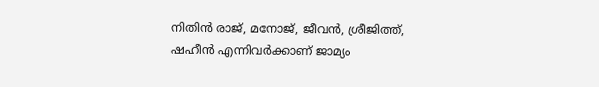നിതിൻ രാജ്, മനോജ്, ജീവൻ, ശ്രീജിത്ത്, ഷഹീ‌ൻ എന്നിവ‍ർക്കാണ് ജാമ്യം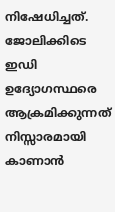നിഷേധിച്ചത്. ജോലിക്കിടെ ഇഡി ഉദ്യോഗസ്ഥ‍രെ ആക്രമിക്കുന്നത് നിസ്സാരമായി കാണാൻ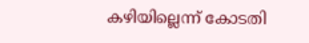കഴിയില്ലെന്ന് കോടതി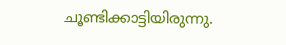ചൂണ്ടിക്കാട്ടിയിരുന്നു.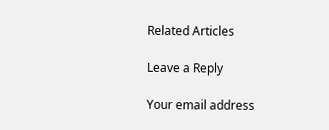Related Articles

Leave a Reply

Your email address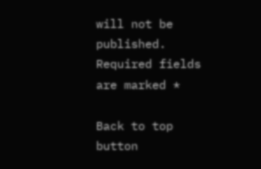will not be published. Required fields are marked *

Back to top button